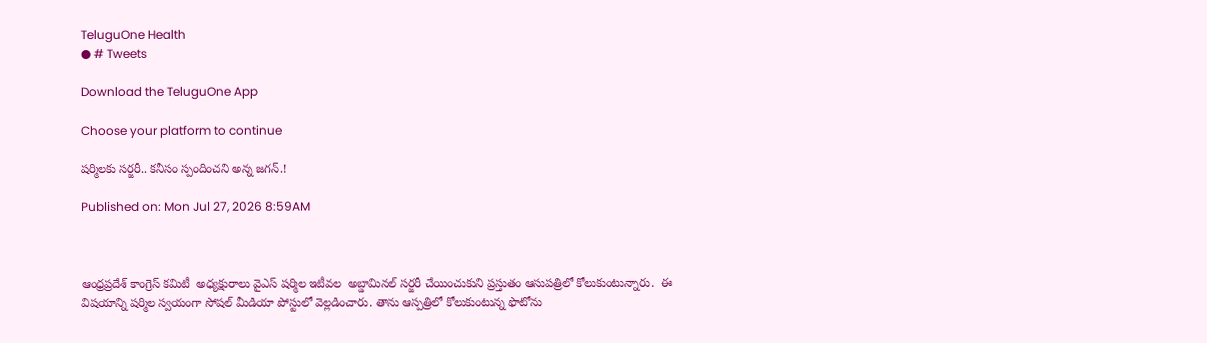TeluguOne Health
● # Tweets

Download the TeluguOne App

Choose your platform to continue

షర్మిలకు సర్జరీ.. కనీసం స్పందించని అన్న జగన్.!

Published on: Mon Jul 27, 2026 8:59AM



ఆంధ్రప్రదేశ్ కాంగ్రెస్ కమిటీ  అధ్యక్షురాలు వైఎస్ షర్మిల ఇటీవల  అబ్డామినల్ సర్జరీ చేయించుకుని ప్రస్తుతం ఆసుపత్రిలో కోలుకుంటున్నారు.  ఈ విషయాన్ని షర్మిల స్వయంగా సోషల్ మీడియా పోస్టులో వెల్లడించారు. తాను ఆస్పత్రిలో కోలుకుంటున్న ఫొటోను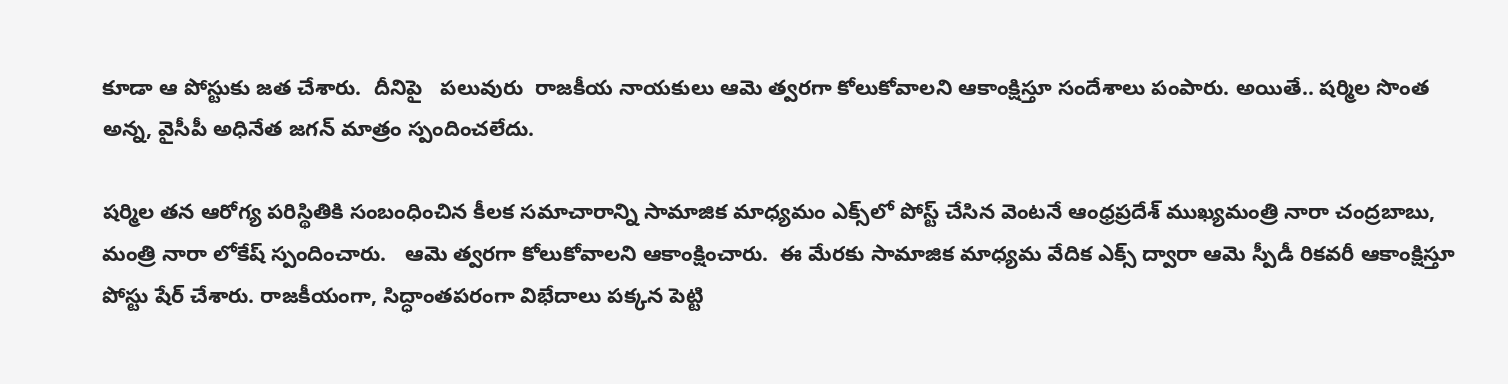కూడా ఆ పోస్టుకు జత చేశారు.  దీనిపై   పలువురు  రాజకీయ నాయకులు ఆమె త్వరగా కోలుకోవాలని ఆకాంక్షిస్తూ సందేశాలు పంపారు. అయితే.. షర్మిల సొంత అన్న, వైసీపీ అధినేత జగన్ మాత్రం స్పందించలేదు.

షర్మిల తన ఆరోగ్య పరిస్థితికి సంబంధించిన కీలక సమాచారాన్ని సామాజిక మాధ్యమం ఎక్స్‌లో పోస్ట్ చేసిన వెంటనే ఆంధ్రప్రదేశ్ ముఖ్యమంత్రి నారా చంద్రబాబు, మంత్రి నారా లోకేష్ స్పందించారు.   ఆమె త్వరగా కోలుకోవాలని ఆకాంక్షించారు.  ఈ మేరకు సామాజిక మాధ్యమ వేదిక ఎక్స్ ద్వారా ఆమె స్పీడీ రికవరీ ఆకాంక్షిస్తూ పోస్టు షేర్ చేశారు. రాజకీయంగా, సిద్ధాంతపరంగా విభేదాలు పక్కన పెట్టి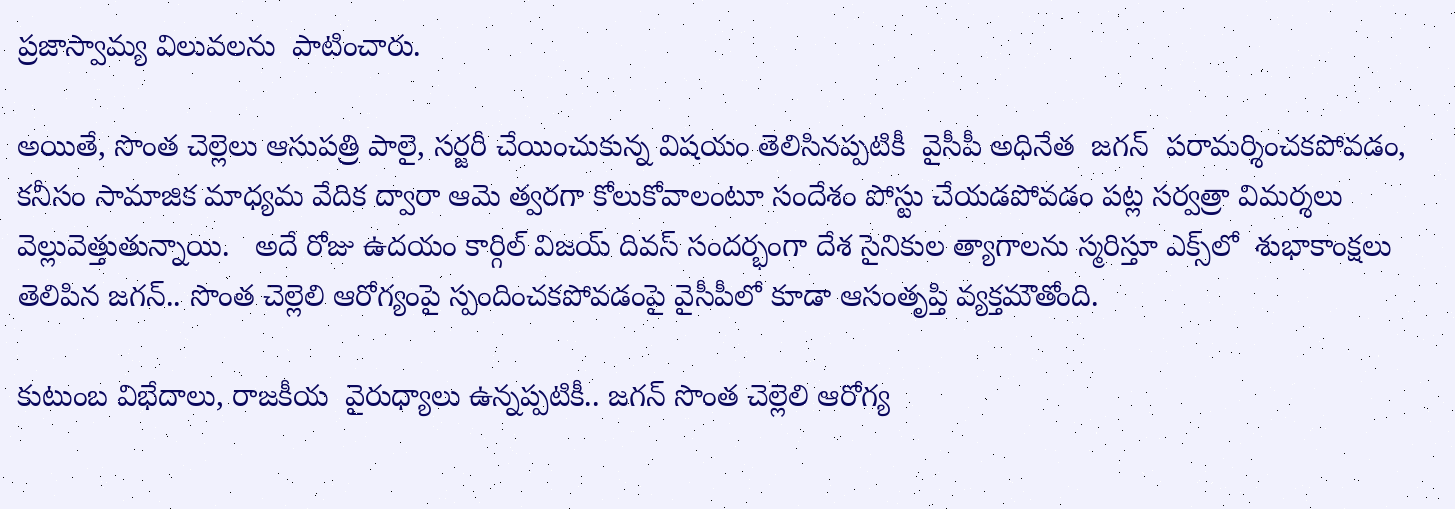ప్రజాస్వామ్య విలువలను  పాటించారు.

అయితే, సొంత చెల్లెలు ఆసుపత్రి పాలై, సర్జరీ చేయించుకున్న విషయం తెలిసినప్పటికీ  వైసీపీ అధినేత  జగన్  పరామర్శించకపోవడం, కనీసం సామాజిక మాధ్యమ వేదిక ద్వారా ఆమె త్వరగా కోలుకోవాలంటూ సందేశం పోస్టు చేయడపోవడం పట్ల సర్వత్రా విమర్శలు వెల్లువెత్తుతున్నాయి.   అదే రోజు ఉదయం కార్గిల్ విజయ్ దివస్ సందర్భంగా దేశ సైనికుల త్యాగాలను స్మరిస్తూ ఎక్స్‌లో  శుభాకాంక్షలు తెలిపిన జగన్.. సొంత చెల్లెలి ఆరోగ్యంపై స్పందించకపోవడంపై వైసీపీలో కూడా ఆసంతృప్తి వ్యక్తమౌతోంది.

కుటుంబ విభేదాలు, రాజకీయ  వైరుధ్యాలు ఉన్నప్పటికీ.. జగన్ సొంత చెల్లెలి ఆరోగ్య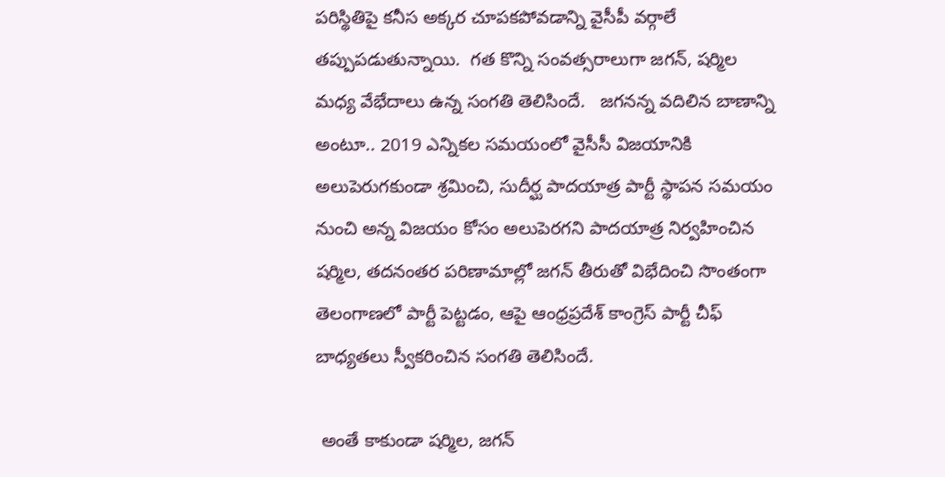పరిస్థితిపై కనీస అక్కర చూపకపోవడాన్ని వైసీపీ వర్గాలే తప్పుపడుతున్నాయి.  గత కొన్ని సంవత్సరాలుగా జగన్, షర్మిల మధ్య వేభేదాలు ఉన్న సంగతి తెలిసిందే.   జగనన్న వదిలిన బాణాన్ని అంటూ.. 2019 ఎన్నికల సమయంలో వైసీసీ విజయానికి అలుపెరుగకుండా శ్రమించి, సుదీర్ఘ పాదయాత్ర పార్టీ స్థాపన సమయం నుంచి అన్న విజయం కోసం అలుపెరగని పాదయాత్ర నిర్వహించిన షర్మిల, తదనంతర పరిణామాల్లో జగన్ తీరుతో విభేదించి సొంతంగా తెలంగాణలో పార్టీ పెట్టడం, ఆపై ఆంధ్రప్రదేశ్ కాంగ్రెస్ పార్టీ చీఫ్ బాధ్యతలు స్వీకరించిన సంగతి తెలిసిందే.

 అంతే కాకుండా షర్మిల, జగన్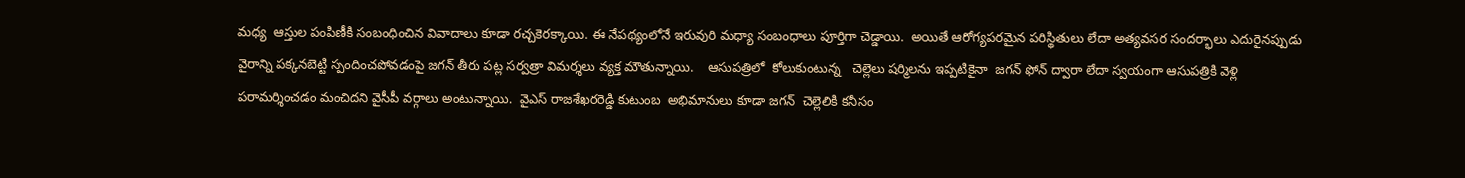మధ్య  ఆస్తుల పంపిణీకి సంబంధించిన వివాదాలు కూడా రచ్చకెరక్కాయి. ఈ నేపథ్యంలోనే ఇరువురి మధ్యా సంబంధాలు పూర్తిగా చెడ్డాయి.  అయితే ఆరోగ్యపరమైన పరిస్థితులు లేదా అత్యవసర సందర్భాలు ఎదురైనప్పుడు  వైరాన్ని పక్కనబెట్టి స్పందించపోవడంపై జగన్ తీరు పట్ల సర్వత్రా విమర్శలు వ్యక్త మౌతున్నాయి.    ఆసుపత్రిలో  కోలుకుంటున్న   చెల్లెలు షర్మిలను ఇప్పటికైనా  జగన్ ఫోన్ ద్వారా లేదా స్వయంగా ఆసుపత్రికి వెళ్లి పరామర్శించడం మంచిదని వైసీపీ వర్గాలు అంటున్నాయి.  వైఎస్ రాజశేఖరరెడ్డి కుటుంబ  అభిమానులు కూడా జగన్  చెల్లెలికి కనీసం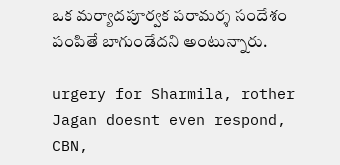ఒక మర్యాదపూర్వక పరామర్శ సందేశం పంపితే బాగుండేదని అంటున్నారు.

urgery for Sharmila, rother Jagan doesnt even respond, CBN,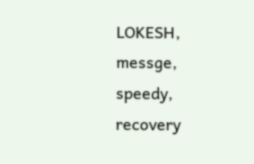LOKESH, messge, speedy, recovery